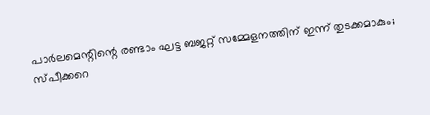പാര്‍ലമെന്റിന്റെ രണ്ടാം ഘട്ട ബജറ്റ് സമ്മേളനത്തിന് ഇന്ന് തുടക്കമാകും; സ്പീക്കറെ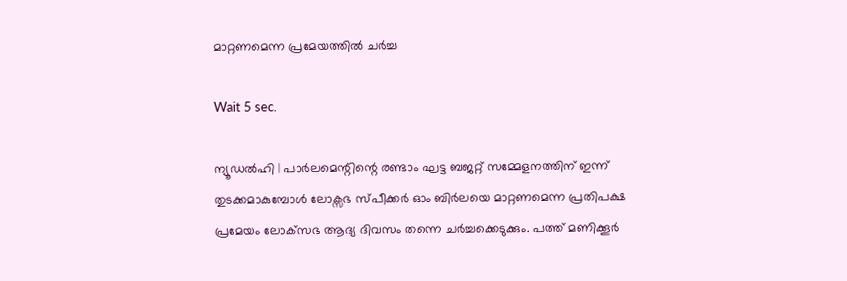മാറ്റണമെന്ന പ്രമേയത്തില്‍ ചര്‍ച്ച

Wait 5 sec.

ന്യൂഡല്‍ഹി | പാര്‍ലമെന്റിന്റെ രണ്ടാം ഘട്ട ബജറ്റ് സമ്മേളനത്തിന് ഇന്ന് തുടക്കമാകുമ്പോള്‍ ലോക്സഭ സ്പീക്കര്‍ ഓം ബിര്‍ലയെ മാറ്റണമെന്ന പ്രതിപക്ഷ പ്രമേയം ലോക്‌സഭ ആദ്യ ദിവസം തന്നെ ചര്‍ച്ചക്കെടുക്കും. പത്ത് മണിക്കൂര്‍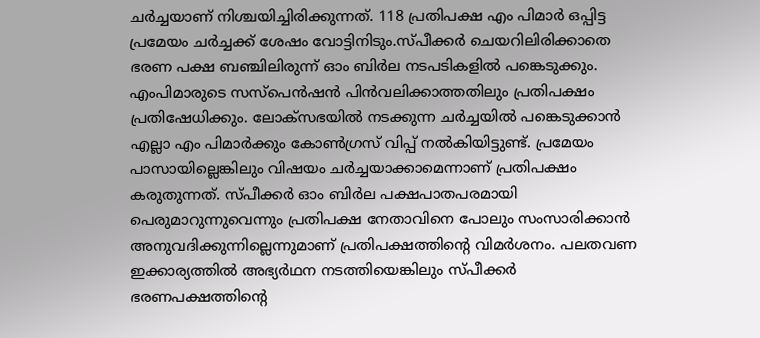ചര്‍ച്ചയാണ് നിശ്ചയിച്ചിരിക്കുന്നത്. 118 പ്രതിപക്ഷ എം പിമാര്‍ ഒപ്പിട്ട പ്രമേയം ചര്‍ച്ചക്ക് ശേഷം വോട്ടിനിടും.സ്പീക്കര്‍ ചെയറിലിരിക്കാതെ ഭരണ പക്ഷ ബഞ്ചിലിരുന്ന് ഓം ബിര്‍ല നടപടികളില്‍ പങ്കെടുക്കും. എംപിമാരുടെ സസ്‌പെന്‍ഷന്‍ പിന്‍വലിക്കാത്തതിലും പ്രതിപക്ഷം പ്രതിഷേധിക്കും. ലോക്സഭയില്‍ നടക്കുന്ന ചര്‍ച്ചയില്‍ പങ്കെടുക്കാന്‍ എല്ലാ എം പിമാര്‍ക്കും കോണ്‍ഗ്രസ് വിപ്പ് നല്‍കിയിട്ടുണ്ട്. പ്രമേയം പാസായില്ലെങ്കിലും വിഷയം ചര്‍ച്ചയാക്കാമെന്നാണ് പ്രതിപക്ഷം കരുതുന്നത്. സ്പീക്കര്‍ ഓം ബിര്‍ല പക്ഷപാതപരമായി പെരുമാറുന്നുവെന്നും പ്രതിപക്ഷ നേതാവിനെ പോലും സംസാരിക്കാന്‍ അനുവദിക്കുന്നില്ലെന്നുമാണ് പ്രതിപക്ഷത്തിന്റെ വിമര്‍ശനം. പലതവണ ഇക്കാര്യത്തില്‍ അഭ്യര്‍ഥന നടത്തിയെങ്കിലും സ്പീക്കര്‍ ഭരണപക്ഷത്തിന്റെ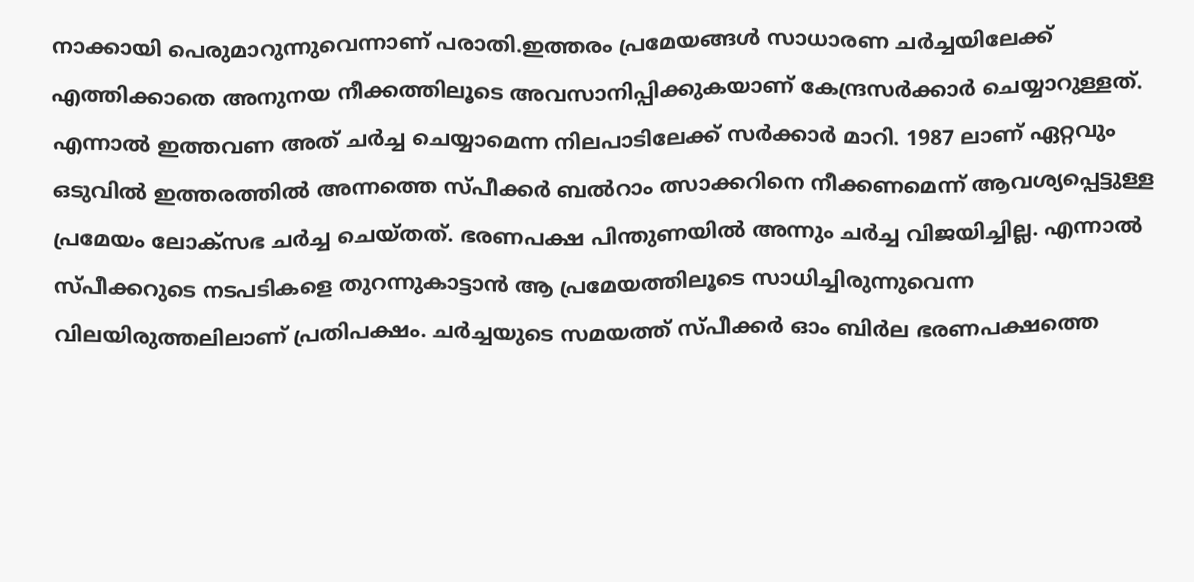നാക്കായി പെരുമാറുന്നുവെന്നാണ് പരാതി.ഇത്തരം പ്രമേയങ്ങള്‍ സാധാരണ ചര്‍ച്ചയിലേക്ക് എത്തിക്കാതെ അനുനയ നീക്കത്തിലൂടെ അവസാനിപ്പിക്കുകയാണ് കേന്ദ്രസര്‍ക്കാര്‍ ചെയ്യാറുള്ളത്. എന്നാല്‍ ഇത്തവണ അത് ചര്‍ച്ച ചെയ്യാമെന്ന നിലപാടിലേക്ക് സര്‍ക്കാര്‍ മാറി. 1987 ലാണ് ഏറ്റവും ഒടുവില്‍ ഇത്തരത്തില്‍ അന്നത്തെ സ്പീക്കര്‍ ബല്‍റാം ത്സാക്കറിനെ നീക്കണമെന്ന് ആവശ്യപ്പെട്ടുള്ള പ്രമേയം ലോക്സഭ ചര്‍ച്ച ചെയ്തത്. ഭരണപക്ഷ പിന്തുണയില്‍ അന്നും ചര്‍ച്ച വിജയിച്ചില്ല. എന്നാല്‍ സ്പീക്കറുടെ നടപടികളെ തുറന്നുകാട്ടാന്‍ ആ പ്രമേയത്തിലൂടെ സാധിച്ചിരുന്നുവെന്ന വിലയിരുത്തലിലാണ് പ്രതിപക്ഷം. ചര്‍ച്ചയുടെ സമയത്ത് സ്പീക്കര്‍ ഓം ബിര്‍ല ഭരണപക്ഷത്തെ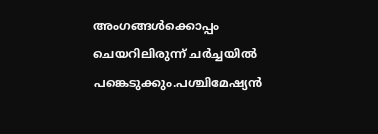അംഗങ്ങള്‍ക്കൊപ്പം ചെയറിലിരുന്ന് ചര്‍ച്ചയില്‍ പങ്കെടുക്കും.പശ്ചിമേഷ്യന്‍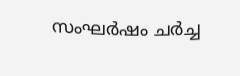സംഘര്‍ഷം ചര്‍ച്ച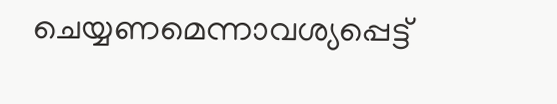ചെയ്യണമെന്നാവശ്യപ്പെട്ട്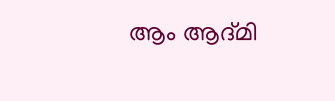ആം ആദ്മി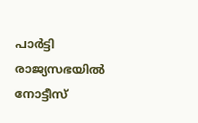പാര്‍ട്ടി രാജ്യസഭയില്‍ നോട്ടീസ്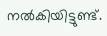നല്‍കിയിട്ടുണ്ട്.